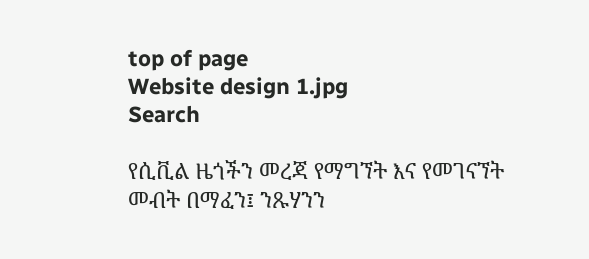top of page
Website design 1.jpg
Search

የሲቪል ዜጎችን መረጃ የማግኘት እና የመገናኘት መብት በማፈን፤ ንጹሃንን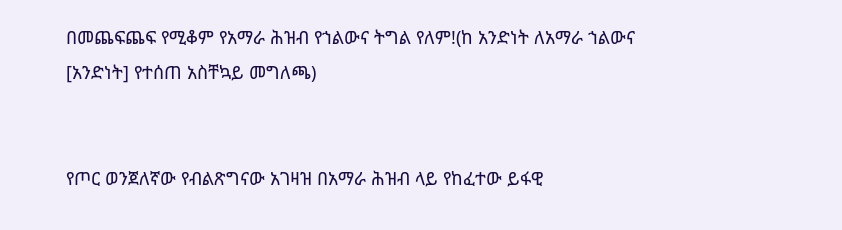በመጨፍጨፍ የሚቆም የአማራ ሕዝብ የኀልውና ትግል የለም!(ከ አንድነት ለአማራ ኀልውና [አንድነት] የተሰጠ አስቸኳይ መግለጫ)


የጦር ወንጀለኛው የብልጽግናው አገዛዝ በአማራ ሕዝብ ላይ የከፈተው ይፋዊ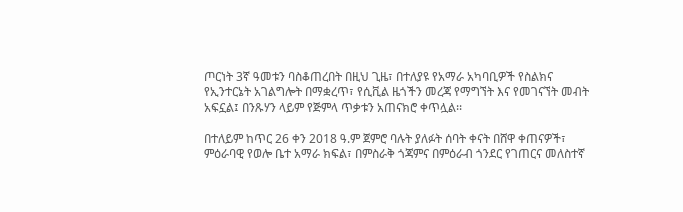ጦርነት 3ኛ ዓመቱን ባስቆጠረበት በዚህ ጊዜ፣ በተለያዩ የአማራ አካባቢዎች የስልክና የኢንተርኔት አገልግሎት በማቋረጥ፣ የሲቪል ዜጎችን መረጃ የማግኘት እና የመገናኘት መብት አፍኗል፤ በንጹሃን ላይም የጅምላ ጥቃቱን አጠናክሮ ቀጥሏል፡፡

በተለይም ከጥር 26 ቀን 2018 ዓ.ም ጀምሮ ባሉት ያለፉት ሰባት ቀናት በሸዋ ቀጠናዎች፣ ምዕራባዊ የወሎ ቤተ አማራ ክፍል፣ በምስራቅ ጎጃምና በምዕራብ ጎንደር የገጠርና መለስተኛ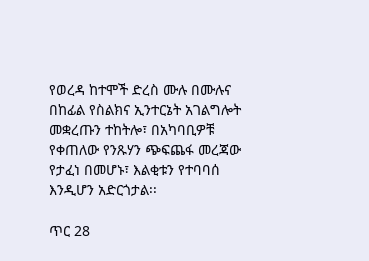የወረዳ ከተሞች ድረስ ሙሉ በሙሉና በከፊል የስልክና ኢንተርኔት አገልግሎት መቋረጡን ተከትሎ፣ በአካባቢዎቹ የቀጠለው የንጹሃን ጭፍጨፋ መረጃው የታፈነ በመሆኑ፣ እልቂቱን የተባባሰ እንዲሆን አድርጎታል፡፡

ጥር 28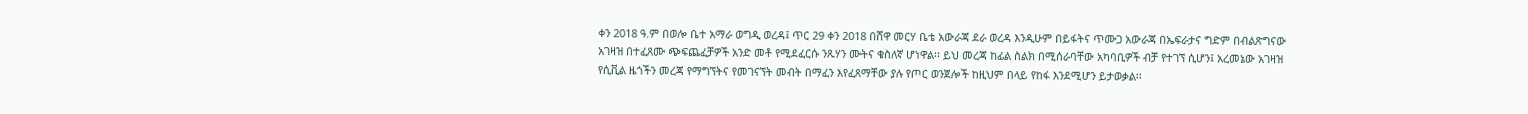ቀን 2018 ዓ.ም በወሎ ቤተ አማራ ወግዲ ወረዳ፤ ጥር 29 ቀን 2018 በሸዋ መርሃ ቤቴ አውራጃ ደራ ወረዳ እንዲሁም በይፋትና ጥሙጋ አውራጃ በኤፍራታና ግድም በብልጽግናው አገዛዝ በተፈጸሙ ጭፍጨፈቻዎች አንድ መቶ የሚደፈርሱ ንጹሃን ሙትና ቁስለኛ ሆነዋል፡፡ ይህ መረጃ ከፊል ስልክ በሚሰራባቸው አካባቢዎች ብቻ የተገኘ ሲሆን፤ አረመኔው አገዛዝ የሲቪል ዜጎችን መረጃ የማግኘትና የመገናኘት መብት በማፈን እየፈጸማቸው ያሉ የጦር ወንጀሎች ከዚህም በላይ የከፋ እንደሚሆን ይታወቃል፡፡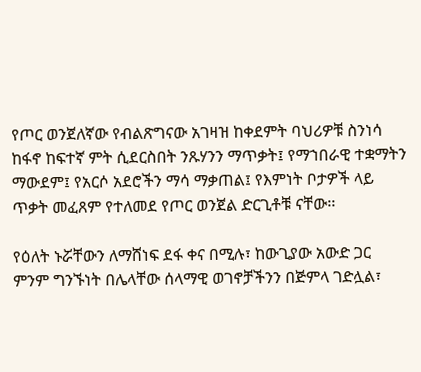የጦር ወንጀለኛው የብልጽግናው አገዛዝ ከቀደምት ባህሪዎቹ ስንነሳ ከፋኖ ከፍተኛ ምት ሲደርስበት ንጹሃንን ማጥቃት፤ የማኀበራዊ ተቋማትን ማውደም፤ የአርሶ አደሮችን ማሳ ማቃጠል፤ የእምነት ቦታዎች ላይ ጥቃት መፈጸም የተለመደ የጦር ወንጀል ድርጊቶቹ ናቸው፡፡

የዕለት ኑሯቸውን ለማሸነፍ ደፋ ቀና በሚሉ፣ ከውጊያው አውድ ጋር ምንም ግንኙነት በሌላቸው ሰላማዊ ወገኖቻችንን በጅምላ ገድሏል፣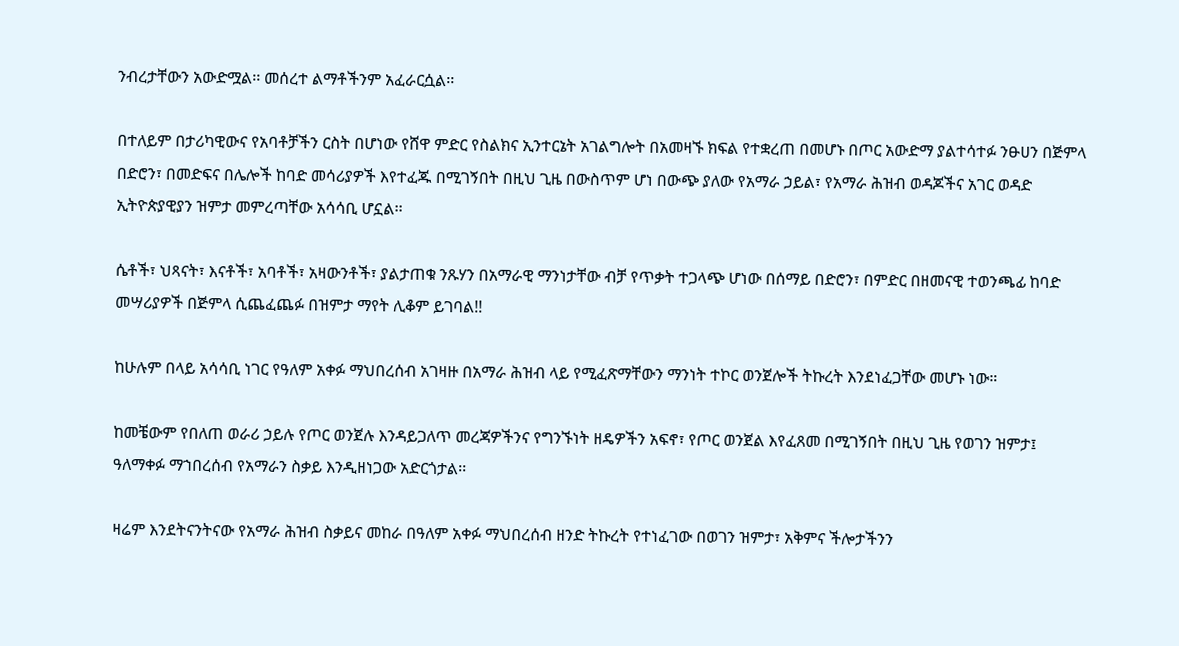ንብረታቸውን አውድሟል፡፡ መሰረተ ልማቶችንም አፈራርሷል፡፡

በተለይም በታሪካዊውና የአባቶቻችን ርስት በሆነው የሸዋ ምድር የስልክና ኢንተርኔት አገልግሎት በአመዛኙ ክፍል የተቋረጠ በመሆኑ በጦር አውድማ ያልተሳተፉ ንፁሀን በጅምላ በድሮን፣ በመድፍና በሌሎች ከባድ መሳሪያዎች እየተፈጁ በሚገኝበት በዚህ ጊዜ በውስጥም ሆነ በውጭ ያለው የአማራ ኃይል፣ የአማራ ሕዝብ ወዳጆችና አገር ወዳድ ኢትዮጵያዊያን ዝምታ መምረጣቸው አሳሳቢ ሆኗል፡፡

ሴቶች፣ ህጻናት፣ እናቶች፣ አባቶች፣ አዛውንቶች፣ ያልታጠቁ ንጹሃን በአማራዊ ማንነታቸው ብቻ የጥቃት ተጋላጭ ሆነው በሰማይ በድሮን፣ በምድር በዘመናዊ ተወንጫፊ ከባድ መሣሪያዎች በጅምላ ሲጨፈጨፉ በዝምታ ማየት ሊቆም ይገባል!!

ከሁሉም በላይ አሳሳቢ ነገር የዓለም አቀፉ ማህበረሰብ አገዛዙ በአማራ ሕዝብ ላይ የሚፈጽማቸውን ማንነት ተኮር ወንጀሎች ትኩረት እንደነፈጋቸው መሆኑ ነው።

ከመቼውም የበለጠ ወራሪ ኃይሉ የጦር ወንጀሉ እንዳይጋለጥ መረጃዎችንና የግንኙነት ዘዴዎችን አፍኖ፣ የጦር ወንጀል እየፈጸመ በሚገኝበት በዚህ ጊዜ የወገን ዝምታ፤ ዓለማቀፉ ማኀበረሰብ የአማራን ስቃይ እንዲዘነጋው አድርጎታል፡፡

ዛሬም እንደትናንትናው የአማራ ሕዝብ ስቃይና መከራ በዓለም አቀፉ ማህበረሰብ ዘንድ ትኩረት የተነፈገው በወገን ዝምታ፣ አቅምና ችሎታችንን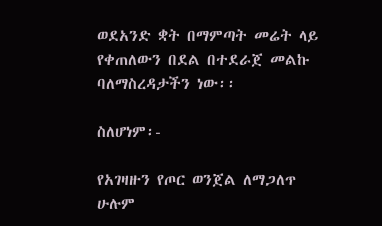ወደአንድ ቋት በማምጣት መሬት ላይ የቀጠለውን በደል በተደራጀ መልኩ ባለማስረዳታችን ነው፡፡

ስለሆነም፡-

የአገዛዙን የጦር ወንጀል ለማጋለጥ ሁሉም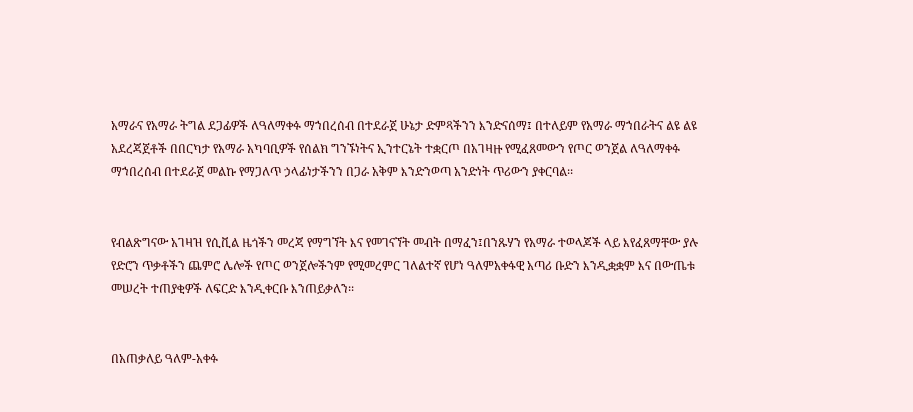አማራና የአማራ ትግል ደጋፊዎች ለዓለማቀፉ ማኀበረሰብ በተደራጀ ሁኔታ ድምጻችንን እንድናሰማ፤ በተለይም የአማራ ማኀበራትና ልዩ ልዩ አደረጃጀቶች በበርካታ የአማራ አካባቢዎች የሰልክ ግንኙነትና ኢንተርኔት ተቋርጦ በአገዛዙ የሚፈጸመውን የጦር ወንጀል ለዓለማቀፉ ማኀበረሰብ በተደራጀ መልኩ የማጋለጥ ኃላፊነታችንን በጋራ አቅም እንድንወጣ አንድነት ጥሪውን ያቀርባል፡፡


የብልጽግናው አገዛዝ የሲቪል ዜጎችን መረጃ የማግኘት እና የመገናኘት መብት በማፈን፤በንጹሃን የአማራ ተወላጆች ላይ እየፈጸማቸው ያሉ የድሮን ጥቃቶችን ጨምሮ ሌሎች የጦር ወንጀሎችንም የሚመረምር ገለልተኛ የሆነ ዓለምአቀፋዊ አጣሪ ቡድን እንዲቋቋም እና በውጤቱ መሠረት ተጠያቂዎች ለፍርድ እንዲቀርቡ እንጠይቃለን፡፡


በአጠቃለይ ዓለም-አቀፉ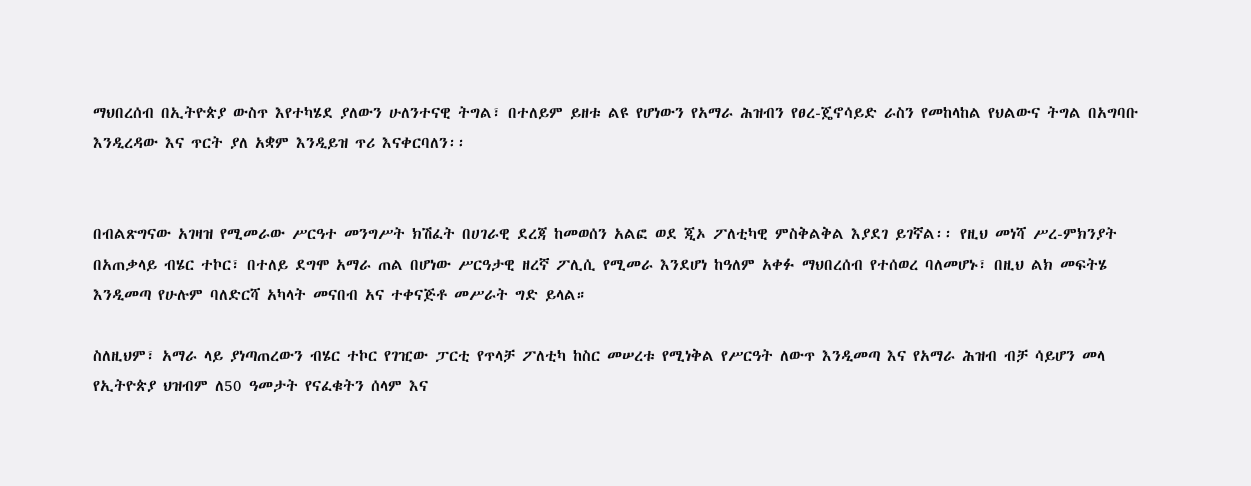ማህበረሰብ በኢትዮጵያ ውስጥ እየተካሄደ ያለውን ሁለንተናዊ ትግል፣ በተለይም ይዘቱ ልዩ የሆነውን የአማራ ሕዝብን የፀረ-ጄኖሳይድ ራስን የመከላከል የህልውና ትግል በአግባቡ እንዲረዳው እና ጥርት ያለ አቋም እንዲይዝ ጥሪ እናቀርባለን፡፡


በብልጽግናው አገዛዝ የሚመራው ሥርዓተ መንግሥት ክሽፈት በሀገራዊ ደረጃ ከመወሰን አልፎ ወደ ጂኦ ፖለቲካዊ ምስቅልቅል እያደገ ይገኛል፡፡ የዚህ መነሻ ሥረ-ምክንያት በአጠቃላይ ብሄር ተኮር፣ በተለይ ደግሞ አማራ ጠል በሆነው ሥርዓታዊ ዘረኛ ፖሊሲ የሚመራ እንደሆነ ከዓለም አቀፉ ማህበረሰብ የተሰወረ ባለመሆኑ፣ በዚህ ልክ መፍትሄ እንዲመጣ የሁሉም ባለድርሻ አካላት መናበብ አና ተቀናጅቶ መሥራት ግድ ይላል።

ስለዚህም፣ አማራ ላይ ያነጣጠረውን ብሄር ተኮር የገዢው ፓርቲ የጥላቻ ፖለቲካ ከስር መሠረቱ የሚነቅል የሥርዓት ለውጥ እንዲመጣ እና የአማራ ሕዝብ ብቻ ሳይሆን መላ የኢትዮጵያ ህዝብም ለ50 ዓመታት የናፈቁትን ሰላም እና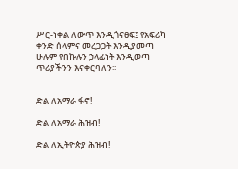ሥር-ነቀል ለውጥ እንዲጎናፀፍ፤ የአፍሪካ ቀንድ ሰላምና መረጋጋት እንዲያመጣ ሁሉም የበኩሉን ኃላፊነት እንዲወጣ ጥሪያችንን እናቀርባለን፡፡


ድል ለአማራ ፋኖ!

ድል ለአማራ ሕዝብ!

ድል ለኢትዮጵያ ሕዝብ!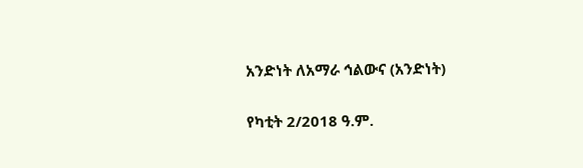አንድነት ለአማራ ኅልውና (አንድነት)

የካቲት 2/2018 ዓ.ም.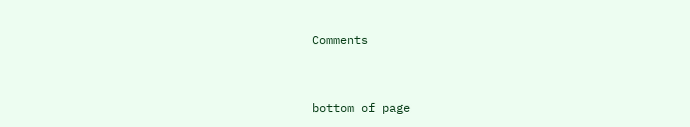Comments


bottom of page